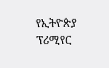የኢትዮጵያ ፕሪሚየር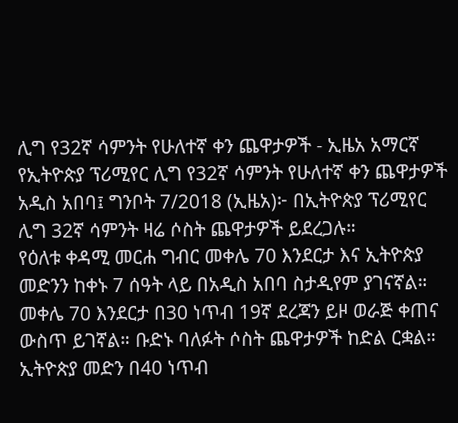ሊግ የ32ኛ ሳምንት የሁለተኛ ቀን ጨዋታዎች - ኢዜአ አማርኛ
የኢትዮጵያ ፕሪሚየር ሊግ የ32ኛ ሳምንት የሁለተኛ ቀን ጨዋታዎች
አዲስ አበባ፤ ግንቦት 7/2018 (ኢዜአ)፦ በኢትዮጵያ ፕሪሚየር ሊግ 32ኛ ሳምንት ዛሬ ሶስት ጨዋታዎች ይደረጋሉ።
የዕለቱ ቀዳሚ መርሐ ግብር መቀሌ 70 እንደርታ እና ኢትዮጵያ መድንን ከቀኑ 7 ሰዓት ላይ በአዲስ አበባ ስታዲየም ያገናኛል።
መቀሌ 70 እንደርታ በ30 ነጥብ 19ኛ ደረጃን ይዞ ወራጅ ቀጠና ውስጥ ይገኛል። ቡድኑ ባለፉት ሶስት ጨዋታዎች ከድል ርቋል።
ኢትዮጵያ መድን በ40 ነጥብ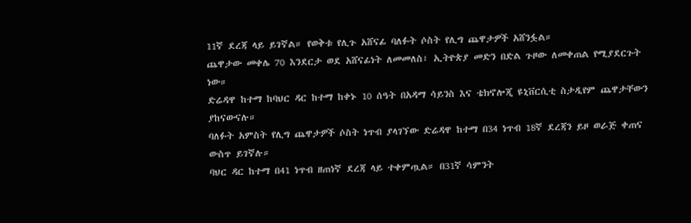11ኛ ደረጃ ላይ ይገኛል። የወቅቱ የሊጉ አሸናፊ ባለፉት ሶስት የሊግ ጨዋታዎች አሸንፏል።
ጨዋታው መቀሌ 70 እንደርታ ወደ አሸናፊነት ለመመለስ፣ ኢትዮጵያ መድን በድል ጉዞው ለመቀጠል የሚያደርጉት ነው።
ድሬዳዋ ከተማ ከባህር ዳር ከተማ ከቀኑ 10 ሰዓት በአዳማ ሳይንስ እና ቴክኖሎጂ ዩኒቨርሲቲ ስታዲየም ጨዋታቸውን ያከናውናሉ።
ባለፉት አምስት የሊግ ጨዋታዎች ሶስት ነጥብ ያላገኘው ድሬዳዋ ከተማ በ34 ነጥብ 18ኛ ደረጃን ይዞ ወራጅ ቀጠና ውስጥ ይገኛሉ።
ባህር ዳር ከተማ በ41 ነጥብ ዘጠነኛ ደረጃ ላይ ተቀምጧል። በ31ኛ ሳምንት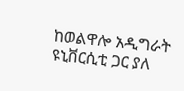ከወልዋሎ አዲግራት ዩኒቨርሲቲ ጋር ያለ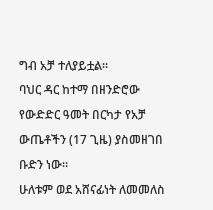ግብ አቻ ተለያይቷል።
ባህር ዳር ከተማ በዘንድሮው የውድድር ዓመት በርካታ የአቻ ውጤቶችን (17 ጊዜ) ያስመዘገበ ቡድን ነው።
ሁለቱም ወደ አሸናፊነት ለመመለስ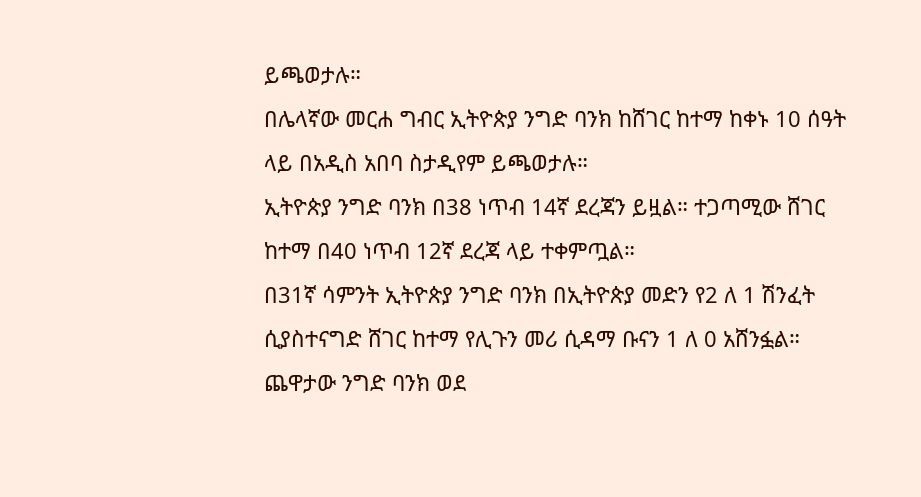ይጫወታሉ።
በሌላኛው መርሐ ግብር ኢትዮጵያ ንግድ ባንክ ከሸገር ከተማ ከቀኑ 10 ሰዓት ላይ በአዲስ አበባ ስታዲየም ይጫወታሉ።
ኢትዮጵያ ንግድ ባንክ በ38 ነጥብ 14ኛ ደረጃን ይዟል። ተጋጣሚው ሸገር ከተማ በ40 ነጥብ 12ኛ ደረጃ ላይ ተቀምጧል።
በ31ኛ ሳምንት ኢትዮጵያ ንግድ ባንክ በኢትዮጵያ መድን የ2 ለ 1 ሽንፈት ሲያስተናግድ ሸገር ከተማ የሊጉን መሪ ሲዳማ ቡናን 1 ለ 0 አሸንፏል።
ጨዋታው ንግድ ባንክ ወደ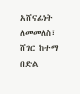አሸናፊነት ለመመለስ፣ ሸገር ከተማ በድል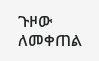ጉዞው ለመቀጠል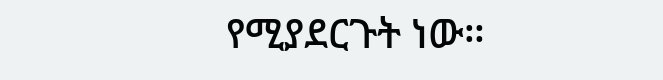የሚያደርጉት ነው።